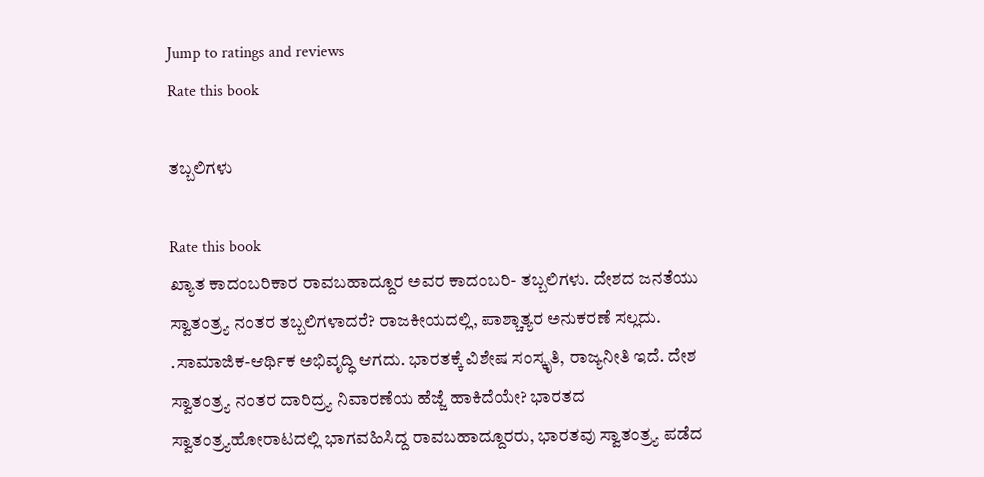Jump to ratings and reviews
Rate this book

ತಬ್ಬಲಿಗಳು

Rate this book
ಖ್ಯಾತ ಕಾದಂಬರಿಕಾರ ರಾವಬಹಾದ್ದೂರ ಅವರ ಕಾದಂಬರಿ- ತಬ್ಬಲಿಗಳು. ದೇಶದ ಜನತೆಯು ಸ್ವಾತಂತ್ರ್ಯ ನಂತರ ತಬ್ಬಲಿಗಳಾದರೆ? ರಾಜಕೀಯದಲ್ಲಿ, ಪಾಶ್ಚಾತ್ಯರ ಅನುಕರಣೆ ಸಲ್ಲದು. .ಸಾಮಾಜಿಕ-ಆರ್ಥಿಕ ಅಭಿವೃದ್ಧಿ ಆಗದು. ಭಾರತಕ್ಕೆ ವಿಶೇಷ ಸಂಸ್ಕೃತಿ, ರಾಜ್ಯನೀತಿ ಇದೆ. ದೇಶ ಸ್ವಾತಂತ್ರ್ಯ ನಂತರ ದಾರಿದ್ರ್ಯ ನಿವಾರಣೆಯ ಹೆಜ್ಜೆ ಹಾಕಿದೆಯೇ? ಭಾರತದ ಸ್ವಾತಂತ್ರ್ಯಹೋರಾಟದಲ್ಲಿ ಭಾಗವಹಿಸಿದ್ದ ರಾವಬಹಾದ್ದೂರರು, ಭಾರತವು ಸ್ವಾತಂತ್ರ್ಯ ಪಡೆದ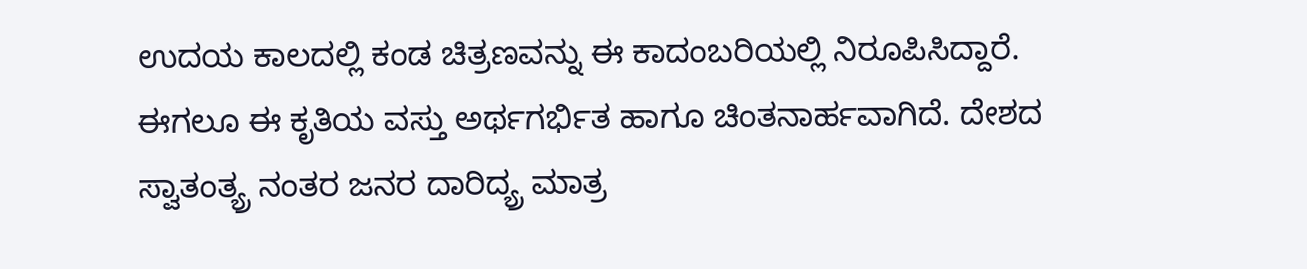ಉದಯ ಕಾಲದಲ್ಲಿ ಕಂಡ ಚಿತ್ರಣವನ್ನು ಈ ಕಾದಂಬರಿಯಲ್ಲಿ ನಿರೂಪಿಸಿದ್ದಾರೆ. ಈಗಲೂ ಈ ಕೃತಿಯ ವಸ್ತು ಅರ್ಥಗರ್ಭಿತ ಹಾಗೂ ಚಿಂತನಾರ್ಹವಾಗಿದೆ. ದೇಶದ ಸ್ವಾತಂತ್ಯ್ರ ನಂತರ ಜನರ ದಾರಿದ್ಯ್ರ ಮಾತ್ರ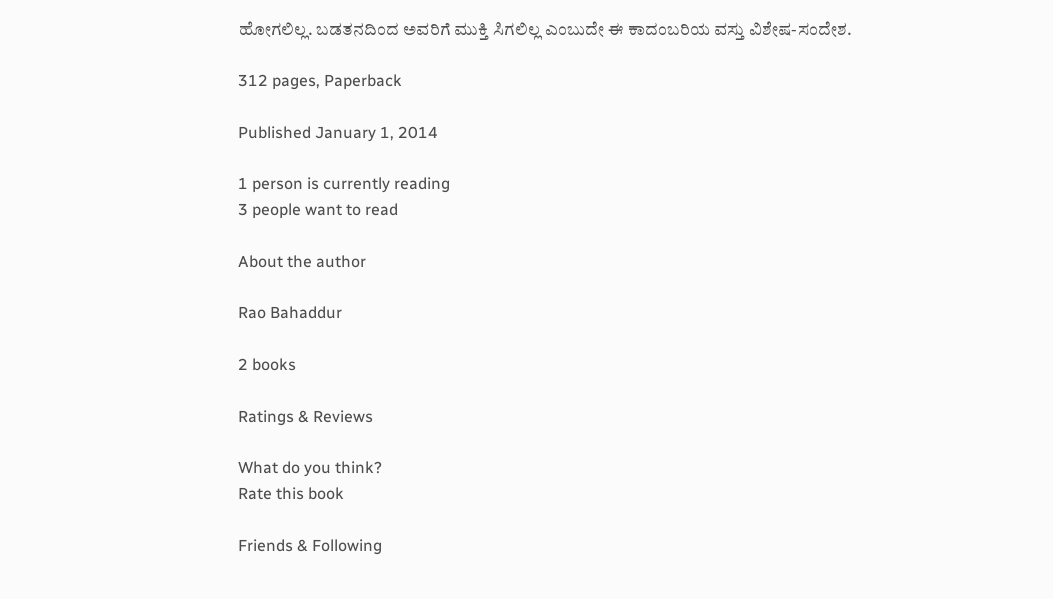ಹೋಗಲಿಲ್ಲ. ಬಡತನದಿಂದ ಅವರಿಗೆ ಮುಕ್ತಿ ಸಿಗಲಿಲ್ಲ ಎಂಬುದೇ ಈ ಕಾದಂಬರಿಯ ವಸ್ತು ವಿಶೇಷ-ಸಂದೇಶ.

312 pages, Paperback

Published January 1, 2014

1 person is currently reading
3 people want to read

About the author

Rao Bahaddur

2 books

Ratings & Reviews

What do you think?
Rate this book

Friends & Following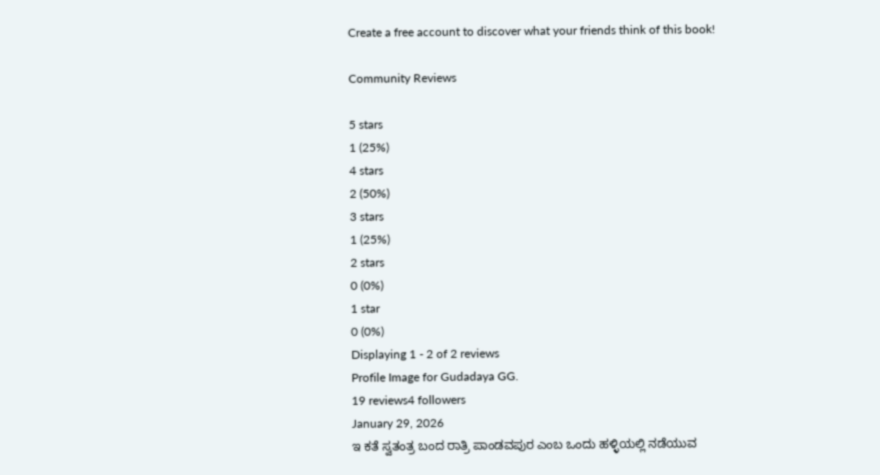Create a free account to discover what your friends think of this book!

Community Reviews

5 stars
1 (25%)
4 stars
2 (50%)
3 stars
1 (25%)
2 stars
0 (0%)
1 star
0 (0%)
Displaying 1 - 2 of 2 reviews
Profile Image for Gudadaya GG.
19 reviews4 followers
January 29, 2026
ಇ ಕತೆ ಸ್ವತಂತ್ರ ಬಂದ ರಾತ್ರಿ ಪಾಂಡವಪುರ ಎಂಬ ಒಂದು ಹಳ್ಳಿಯಲ್ಲಿ ನಡೆಯುವ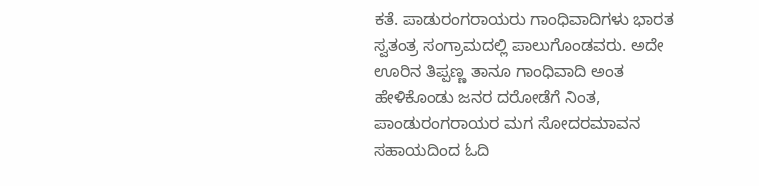ಕತೆ. ಪಾಡುರಂಗರಾಯರು ಗಾಂಧಿವಾದಿಗಳು ಭಾರತ ಸ್ವತಂತ್ರ ಸಂಗ್ರಾಮದಲ್ಲಿ ಪಾಲುಗೊಂಡವರು. ಅದೇ ಊರಿನ ತಿಪ್ಪಣ್ಣ ತಾನೂ ಗಾಂಧಿವಾದಿ ಅಂತ ಹೇಳಿಕೊಂಡು ಜನರ ದರೋಡೆಗೆ ನಿಂತ, ಪಾಂಡುರಂಗರಾಯರ ಮಗ ಸೋದರಮಾವನ ಸಹಾಯದಿಂದ ಓದಿ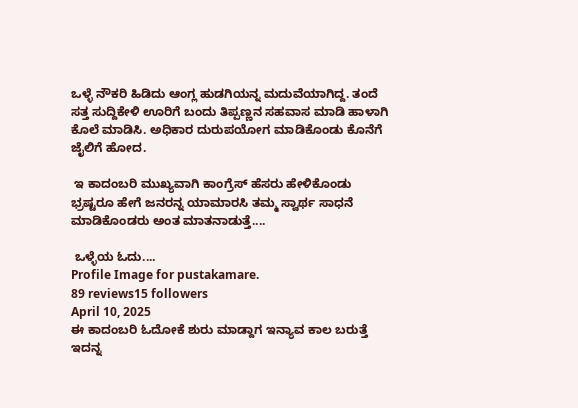ಒಳ್ಳೆ ನೌಕರಿ ಹಿಡಿದು ಆಂಗ್ಲ ಹುಡಗಿಯನ್ನ ಮದುವೆಯಾಗಿದ್ದ. ತಂದೆ ಸತ್ತ ಸುದ್ದಿಕೇಳಿ ಊರಿಗೆ ಬಂದು ತಿಪ್ಪಣ್ಣನ ಸಹವಾಸ ಮಾಡಿ ಹಾಳಾಗಿ ಕೊಲೆ ಮಾಡಿಸಿ. ಅಧಿಕಾರ ದುರುಪಯೋಗ ಮಾಡಿಕೊಂಡು ಕೊನೆಗೆ ಜೈಲಿಗೆ ಹೋದ.

 ಇ ಕಾದಂಬರಿ ಮುಖ್ಯವಾಗಿ ಕಾಂಗ್ರೆಸ್ ಹೆಸರು ಹೇಳಿಕೊಂಡು ಭ್ರಷ್ಟರೂ ಹೇಗೆ ಜನರನ್ನ ಯಾಮಾರಸಿ ತಮ್ಮ ಸ್ವಾರ್ಥ ಸಾಧನೆ ಮಾಡಿಕೊಂಡರು ಅಂತ ಮಾತನಾಡುತ್ತೆ....

 ಒಳ್ಳೆಯ ಓದು....
Profile Image for pustakamare.
89 reviews15 followers
April 10, 2025
ಈ ಕಾದಂಬರಿ ಓದೋಕೆ ಶುರು ಮಾಡ್ದಾಗ ಇನ್ಯಾವ ಕಾಲ ಬರುತ್ತೆ ಇದನ್ನ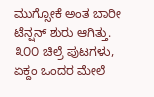ಮುಗ್ಸೋಕೆ ಅಂತ ಬಾರೀ ಟೆನ್ಷನ್ ಶುರು ಆಗಿತ್ತು. ೩೦೦ ಚಿಲ್ರೆ ಪುಟಗಳು, ಏಕ್ದಂ ಒಂದರ ಮೇಲೆ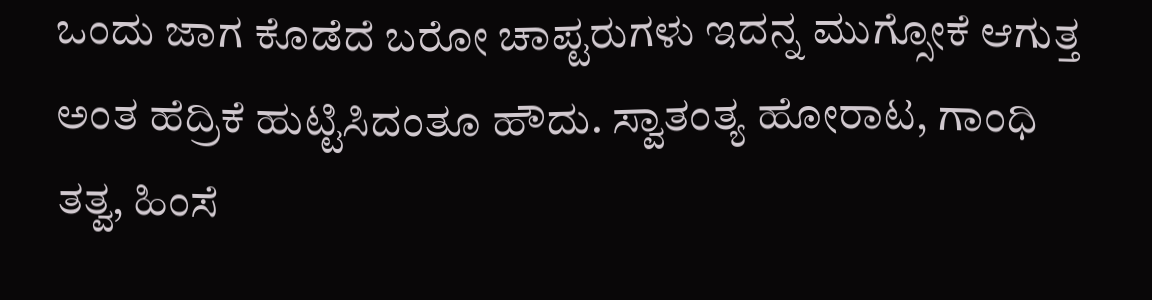ಒಂದು ಜಾಗ ಕೊಡೆದೆ ಬರೋ ಚಾಪ್ಟರುಗಳು ಇದನ್ನ ಮುಗ್ಸೋಕೆ ಆಗುತ್ತ ಅಂತ ಹೆದ್ರಿಕೆ ಹುಟ್ಟಿಸಿದಂತೂ ಹೌದು. ಸ್ವಾತಂತ್ಯ ಹೋರಾಟ, ಗಾಂಧಿ ತತ್ವ, ಹಿಂಸೆ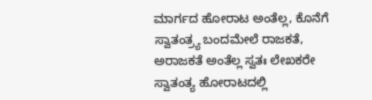ಮಾರ್ಗದ ಹೋರಾಟ ಅಂತೆಲ್ಲ, ಕೊನೆಗೆ ಸ್ವಾತಂತ್ರ್ಯ ಬಂದಮೇಲೆ ರಾಜಕತೆ, ಅರಾಜಕತೆ ಅಂತೆಲ್ಲ ಸ್ವತಃ ಲೇಖಕರೇ ಸ್ವಾತಂತ್ಯ ಹೋರಾಟದಲ್ಲಿ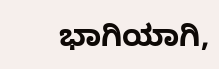ಭಾಗಿಯಾಗಿ,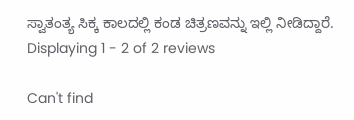ಸ್ವಾತಂತ್ಯ ಸಿಕ್ಕ ಕಾಲದಲ್ಲಿ ಕಂಡ ಚಿತ್ರಣವನ್ನು ಇಲ್ಲಿ ನೀಡಿದ್ದಾರೆ.
Displaying 1 - 2 of 2 reviews

Can't find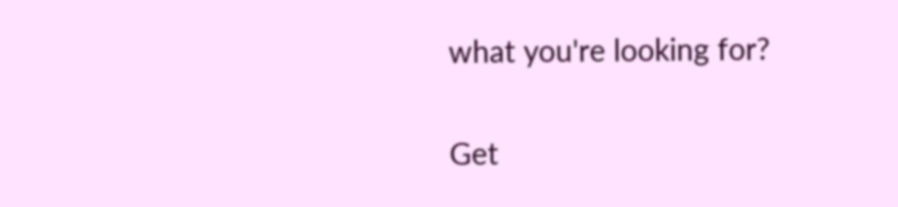what you're looking for?

Get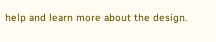help and learn more about the design.